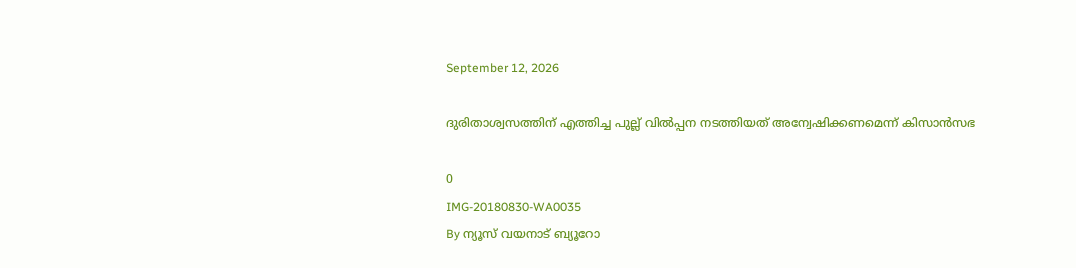September 12, 2026

ദുരിതാശ്വസത്തിന് എത്തിച്ച പുല്ല് വിൽപ്പന നടത്തിയത് അന്വേഷിക്കണമെന്ന് കിസാൻസഭ

0
IMG-20180830-WA0035
By ന്യൂസ് വയനാട് ബ്യൂറോ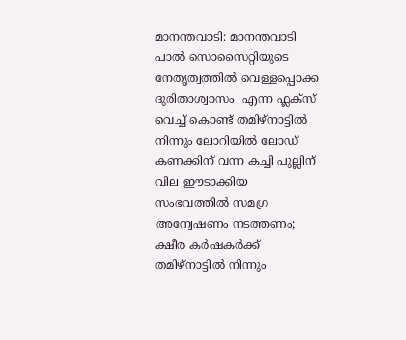മാനന്തവാടി: മാനന്തവാടി പാൽ സൊസൈറ്റിയുടെ നേതൃത്വത്തിൽ വെള്ളപ്പൊക്ക ദുരിതാശ്വാസം  എന്ന ഫ്ലക്സ് വെച്ച് കൊണ്ട് തമിഴ്നാട്ടിൽ നിന്നും ലോറിയിൽ ലോഡ് കണക്കിന് വന്ന കച്ചി പുല്ലിന് വില ഈടാക്കിയ സംഭവത്തിൽ സമഗ്ര അന്വേഷണം നടത്തണം;
ക്ഷീര കർഷകർക്ക് തമിഴ്നാട്ടിൽ നിന്നും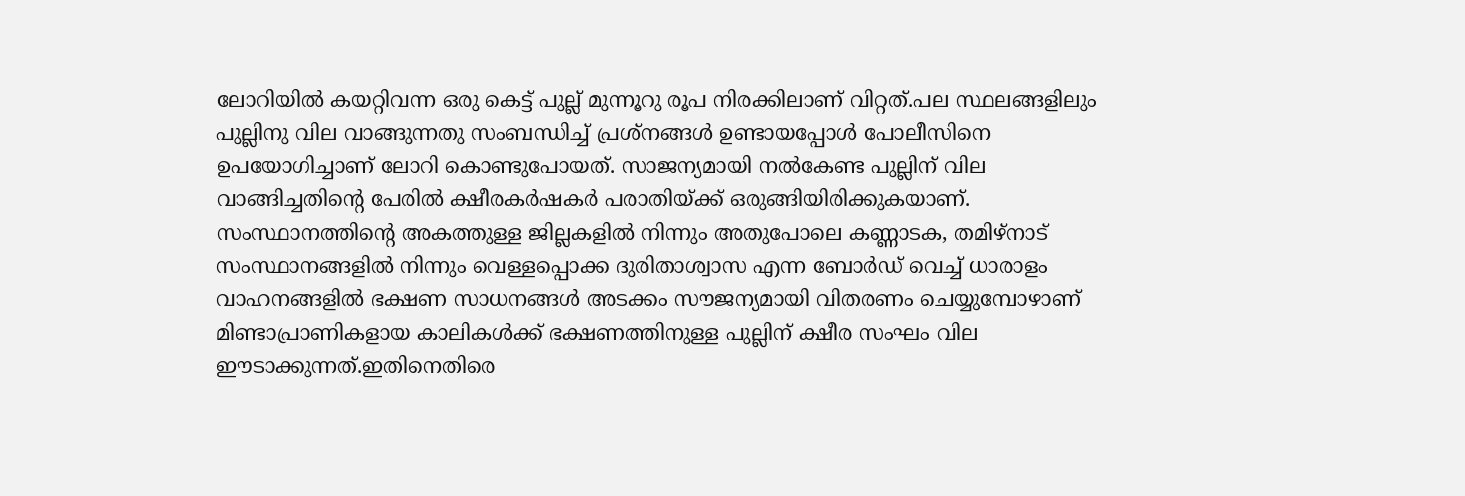ലോറിയിൽ കയറ്റിവന്ന ഒരു കെട്ട് പുല്ല് മുന്നൂറു രൂപ നിരക്കിലാണ് വിറ്റത്.പല സ്ഥലങ്ങളിലും പുല്ലിനു വില വാങ്ങുന്നതു സംബന്ധിച്ച് പ്രശ്‌നങ്ങൾ ഉണ്ടായപ്പോൾ പോലീസിനെ ഉപയോഗിച്ചാണ് ലോറി കൊണ്ടുപോയത്. സാജന്യമായി നൽകേണ്ട പുല്ലിന് വില വാങ്ങിച്ചതിന്റെ പേരിൽ ക്ഷീരകർഷകർ പരാതിയ്ക്ക് ഒരുങ്ങിയിരിക്കുകയാണ്. സംസ്ഥാനത്തിന്റെ അകത്തുള്ള ജില്ലകളിൽ നിന്നും അതുപോലെ കണ്ണാടക, തമിഴ്നാട് സംസ്ഥാനങ്ങളിൽ നിന്നും വെള്ളപ്പൊക്ക ദുരിതാശ്വാസ എന്ന ബോർഡ് വെച്ച് ധാരാളം വാഹനങ്ങളിൽ ഭക്ഷണ സാധനങ്ങൾ അടക്കം സൗജന്യമായി വിതരണം ചെയ്യുമ്പോഴാണ് മിണ്ടാപ്രാണികളായ കാലികൾക്ക് ഭക്ഷണത്തിനുള്ള പുല്ലിന് ക്ഷീര സംഘം വില ഈടാക്കുന്നത്.ഇതിനെതിരെ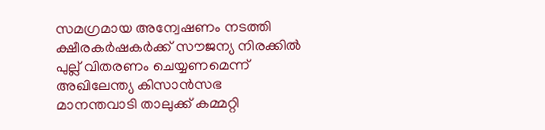സമഗ്രമായ അന്വേഷണം നടത്തി ക്ഷീരകർഷകർക്ക് സൗജന്യ നിരക്കിൽ പുല്ല് വിതരണം ചെയ്യണമെന്ന് അഖിലേന്ത്യ കിസാൻസഭ മാനന്തവാടി താലുക്ക് കമ്മറ്റി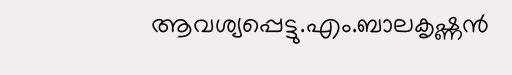ആവശ്യപ്പെട്ടു.എം.ബാലകൃഷ്ണൻ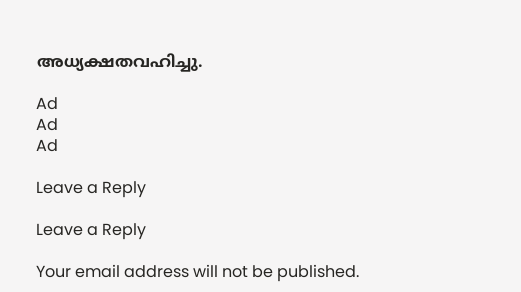അധ്യക്ഷതവഹിച്ചു.

Ad
Ad
Ad

Leave a Reply

Leave a Reply

Your email address will not be published.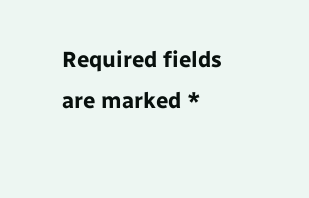Required fields are marked *